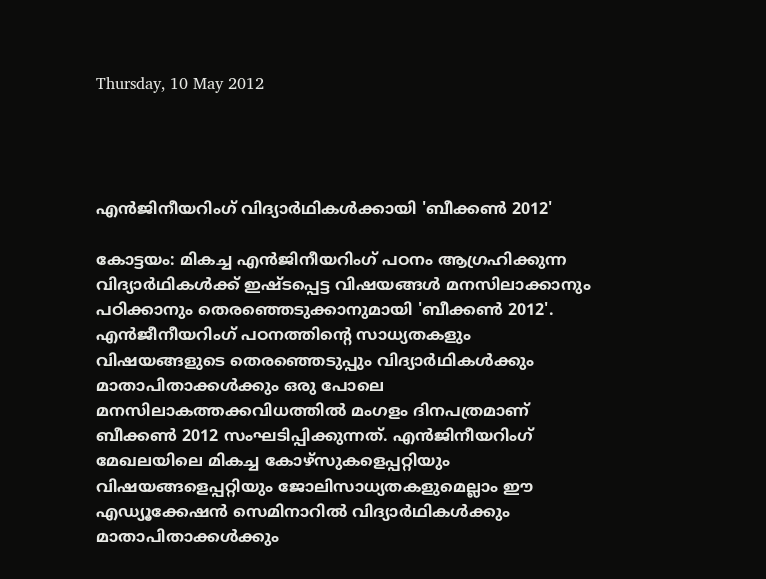Thursday, 10 May 2012




എന്‍ജിനീയറിംഗ്‌ വിദ്യാര്‍ഥികള്‍ക്കായി 'ബീക്കണ്‍ 2012'

കോട്ടയം: മികച്ച എന്‍ജിനീയറിംഗ്‌ പഠനം ആഗ്രഹിക്കുന്ന വിദ്യാര്‍ഥികള്‍ക്ക്‌ ഇഷ്‌ടപ്പെട്ട വിഷയങ്ങള്‍ മനസിലാക്കാനും പഠിക്കാനും തെരഞ്ഞെടുക്കാനുമായി 'ബീക്കണ്‍ 2012'. എന്‍ജീനീയറിംഗ്‌ പഠനത്തിന്റെ സാധ്യതകളും വിഷയങ്ങളുടെ തെരഞ്ഞെടുപ്പും വിദ്യാര്‍ഥികള്‍ക്കും മാതാപിതാക്കള്‍ക്കും ഒരു പോലെ മനസിലാകത്തക്കവിധത്തില്‍ മംഗളം ദിനപത്രമാണ്‌ ബീക്കണ്‍ 2012 സംഘടിപ്പിക്കുന്നത്‌. എന്‍ജിനീയറിംഗ്‌ മേഖലയിലെ മികച്ച കോഴ്‌സുകളെപ്പറ്റിയും വിഷയങ്ങളെപ്പറ്റിയും ജോലിസാധ്യതകളുമെല്ലാം ഈ എഡ്യൂക്കേഷന്‍ സെമിനാറില്‍ വിദ്യാര്‍ഥികള്‍ക്കും മാതാപിതാക്കള്‍ക്കും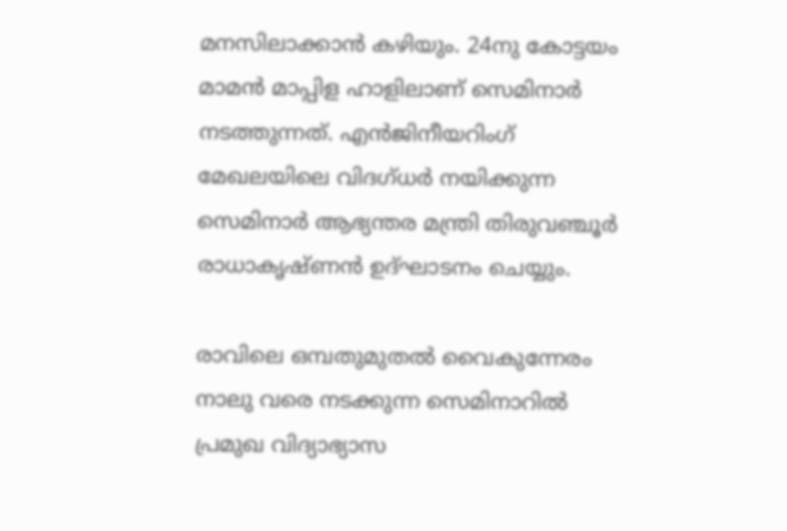മനസിലാക്കാന്‍ കഴിയും. 24നു കോട്ടയം മാമന്‍ മാപ്പിള ഹാളിലാണ്‌ സെമിനാര്‍ നടത്തുന്നത്‌. എന്‍ജിനീയറിംഗ്‌ മേഖലയിലെ വിദഗ്‌ധര്‍ നയിക്കുന്ന സെമിനാര്‍ ആഭ്യന്തര മന്ത്രി തിരുവഞ്ചൂര്‍ രാധാകൃഷ്‌ണന്‍ ഉദ്‌ഘാടനം ചെയ്യും.

രാവിലെ ഒമ്പതുമുതല്‍ വൈകുന്നേരം നാലു വരെ നടക്കുന്ന സെമിനാറില്‍ പ്രമുഖ വിദ്യാഭ്യാസ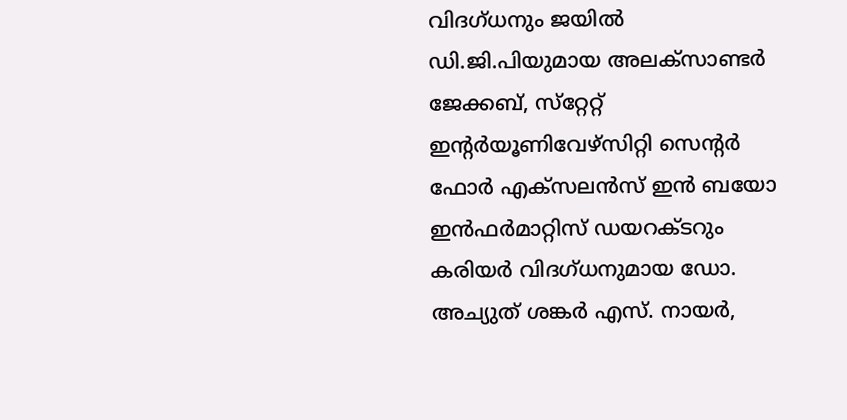വിദഗ്‌ധനും ജയില്‍ ഡി.ജി.പിയുമായ അലക്‌സാണ്ടര്‍ ജേക്കബ്‌, സ്‌റ്റേറ്റ്‌ ഇന്റര്‍യൂണിവേഴ്‌സിറ്റി സെന്റര്‍ ഫോര്‍ എക്‌സലന്‍സ്‌ ഇന്‍ ബയോ ഇന്‍ഫര്‍മാറ്റിസ്‌ ഡയറക്‌ടറും കരിയര്‍ വിദഗ്‌ധനുമായ ഡോ. അച്യുത്‌ ശങ്കര്‍ എസ്‌. നായര്‍,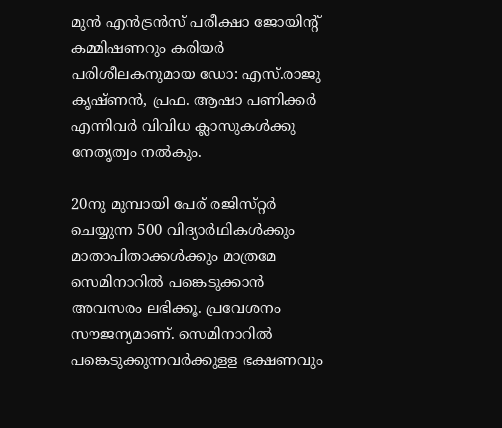മുന്‍ എന്‍ട്രന്‍സ്‌ പരീക്ഷാ ജോയിന്റ്‌ കമ്മിഷണറും കരിയര്‍ പരിശീലകനുമായ ഡോ: എസ്‌.രാജു കൃഷ്‌ണന്‍, പ്രഫ. ആഷാ പണിക്കര്‍ എന്നിവര്‍ വിവിധ ക്ലാസുകള്‍ക്കു നേതൃത്വം നല്‍കും.

20നു മുമ്പായി പേര്‌ രജിസ്‌റ്റര്‍ ചെയ്യുന്ന 500 വിദ്യാര്‍ഥികള്‍ക്കും മാതാപിതാക്കള്‍ക്കും മാത്രമേ സെമിനാറില്‍ പങ്കെടുക്കാന്‍ അവസരം ലഭിക്കൂ. പ്രവേശനം സൗജന്യമാണ്‌. സെമിനാറില്‍ പങ്കെടുക്കുന്നവര്‍ക്കുളള ഭക്ഷണവും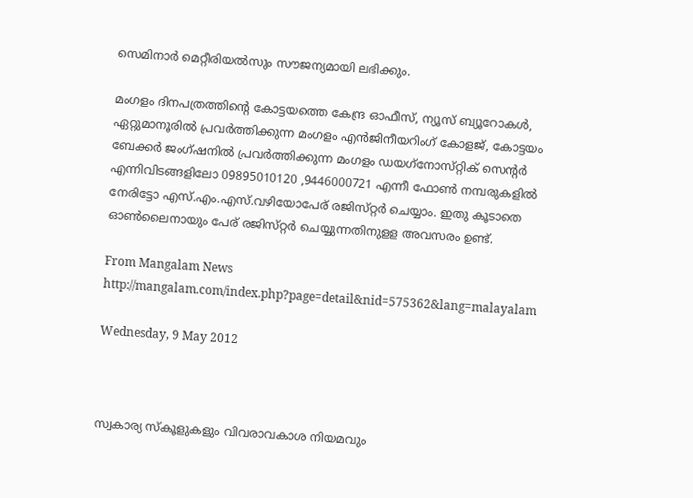സെമിനാര്‍ മെറ്റീരിയല്‍സും സൗജന്യമായി ലഭിക്കും.

മംഗളം ദിനപത്രത്തിന്റെ കോട്ടയത്തെ കേന്ദ്ര ഓഫീസ്‌, ന്യൂസ്‌ ബ്യൂറോകള്‍, ഏറ്റുമാനൂരില്‍ പ്രവര്‍ത്തിക്കുന്ന മംഗളം എന്‍ജിനീയറിംഗ്‌ കോളജ്‌, കോട്ടയം ബേക്കര്‍ ജംഗ്‌ഷനില്‍ പ്രവര്‍ത്തിക്കുന്ന മംഗളം ഡയഗ്‌നോസ്‌റ്റിക്‌ സെന്റര്‍ എന്നിവിടങ്ങളിലോ 09895010120 ,9446000721 എന്നീ ഫോണ്‍ നമ്പരുകളില്‍ നേരിട്ടോ എസ്‌.എം.എസ്‌.വഴിയോപേര്‌ രജിസ്‌റ്റര്‍ ചെയ്യാം. ഇതു കൂടാതെ ഓണ്‍ലൈനായും പേര്‌ രജിസ്‌റ്റര്‍ ചെയ്യുന്നതിനുളള അവസരം ഉണ്ട്‌.

From Mangalam News
http://mangalam.com/index.php?page=detail&nid=575362&lang=malayalam

Wednesday, 9 May 2012



സ്വകാര്യ സ്കൂളുകളും വിവരാവകാശ നിയമവും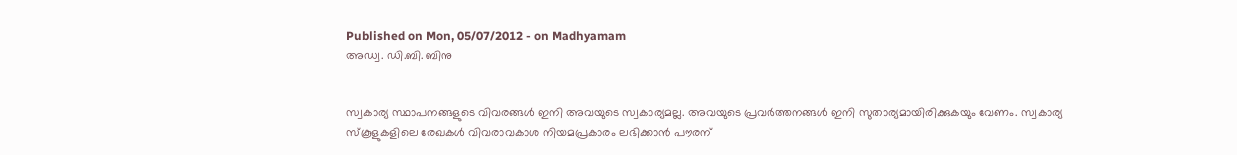Published on Mon, 05/07/2012 - on Madhyamam
അഡ്വ. ഡി.ബി. ബിനു


സ്വകാര്യ സ്ഥാപനങ്ങളുടെ വിവരങ്ങള്‍ ഇനി അവയുടെ സ്വകാര്യമല്ല. അവയുടെ പ്രവര്‍ത്തനങ്ങള്‍ ഇനി സുതാര്യമായിരിക്കുകയും വേണം. സ്വകാര്യ സ്കൂളുകളിലെ രേഖകള്‍ വിവരാവകാശ നിയമപ്രകാരം ലഭിക്കാന്‍ പൗരന്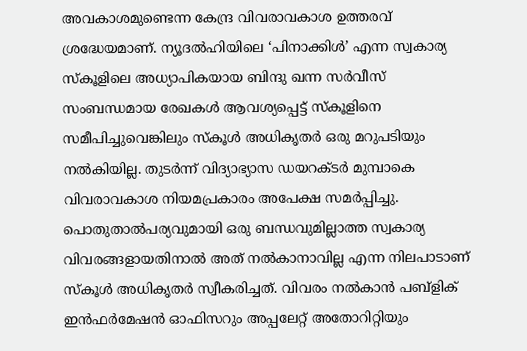അവകാശമുണ്ടെന്ന കേന്ദ്ര വിവരാവകാശ ഉത്തരവ് ശ്രദ്ധേയമാണ്. ന്യൂദല്‍ഹിയിലെ ‘പിനാക്കിള്‍’ എന്ന സ്വകാര്യ സ്കൂളിലെ അധ്യാപികയായ ബിന്ദു ഖന്ന സര്‍വീസ് സംബന്ധമായ രേഖകള്‍ ആവശ്യപ്പെട്ട് സ്കൂളിനെ സമീപിച്ചുവെങ്കിലും സ്കൂള്‍ അധികൃതര്‍ ഒരു മറുപടിയും നല്‍കിയില്ല. തുടര്‍ന്ന് വിദ്യാഭ്യാസ ഡയറക്ടര്‍ മുമ്പാകെ വിവരാവകാശ നിയമപ്രകാരം അപേക്ഷ സമര്‍പ്പിച്ചു. പൊതുതാല്‍പര്യവുമായി ഒരു ബന്ധവുമില്ലാത്ത സ്വകാര്യ വിവരങ്ങളായതിനാല്‍ അത് നല്‍കാനാവില്ല എന്ന നിലപാടാണ് സ്കൂള്‍ അധികൃതര്‍ സ്വീകരിച്ചത്. വിവരം നല്‍കാന്‍ പബ്ളിക് ഇന്‍ഫര്‍മേഷന്‍ ഓഫിസറും അപ്പലേറ്റ് അതോറിറ്റിയും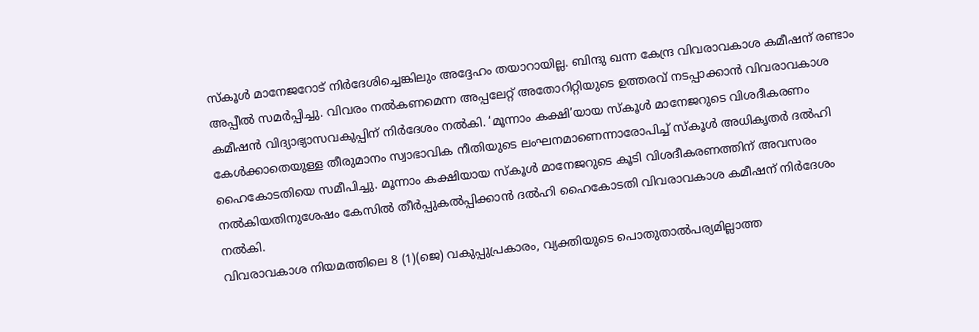സ്കൂള്‍ മാനേജറോട് നിര്‍ദേശിച്ചെങ്കിലും അദ്ദേഹം തയാറായില്ല. ബിന്ദു ഖന്ന കേന്ദ്ര വിവരാവകാശ കമീഷന് രണ്ടാം അപ്പീല്‍ സമര്‍പ്പിച്ചു. വിവരം നല്‍കണമെന്ന അപ്പലേറ്റ് അതോറിറ്റിയുടെ ഉത്തരവ് നടപ്പാക്കാന്‍ വിവരാവകാശ കമീഷന്‍ വിദ്യാഭ്യാസവകുപ്പിന് നിര്‍ദേശം നല്‍കി. ‘മൂന്നാം കക്ഷി’യായ സ്കൂള്‍ മാനേജറുടെ വിശദീകരണം കേള്‍ക്കാതെയുള്ള തീരുമാനം സ്വാഭാവിക നീതിയുടെ ലംഘനമാണെന്നാരോപിച്ച് സ്കൂള്‍ അധികൃതര്‍ ദല്‍ഹി ഹൈകോടതിയെ സമീപിച്ചു. മൂന്നാം കക്ഷിയായ സ്കൂള്‍ മാനേജറുടെ കൂടി വിശദീകരണത്തിന് അവസരം നല്‍കിയതിനുശേഷം കേസില്‍ തീര്‍പ്പുകല്‍പ്പിക്കാന്‍ ദല്‍ഹി ഹൈകോടതി വിവരാവകാശ കമീഷന് നിര്‍ദേശം നല്‍കി.
വിവരാവകാശ നിയമത്തിലെ 8 (1)(ജെ) വകുപ്പുപ്രകാരം, വ്യക്തിയുടെ പൊതുതാല്‍പര്യമില്ലാത്ത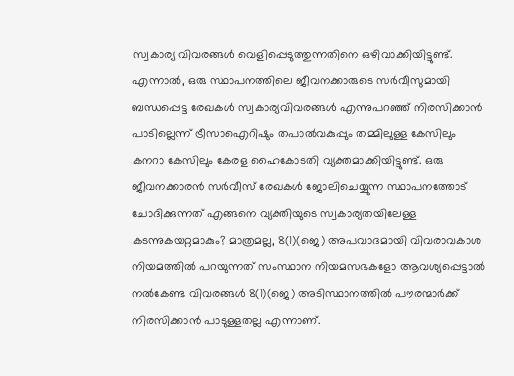സ്വകാര്യ വിവരങ്ങള്‍ വെളിപ്പെടുത്തുന്നതിനെ ഒഴിവാക്കിയിട്ടുണ്ട്. എന്നാല്‍, ഒരു സ്ഥാപനത്തിലെ ജീവനക്കാരുടെ സര്‍വീസുമായി ബന്ധപ്പെട്ട രേഖകള്‍ സ്വകാര്യവിവരങ്ങള്‍ എന്നുപറഞ്ഞ് നിരസിക്കാന്‍ പാടില്ലെന്ന് ട്രീസാഐറിഷും തപാല്‍വകുപ്പും തമ്മിലുള്ള കേസിലും കനറാ കേസിലും കേരള ഹൈകോടതി വ്യക്തമാക്കിയിട്ടുണ്ട്. ഒരു ജീവനക്കാരന്‍ സര്‍വീസ് രേഖകള്‍ ജോലിചെയ്യുന്ന സ്ഥാപനത്തോട് ചോദിക്കുന്നത് എങ്ങനെ വ്യക്തിയുടെ സ്വകാര്യതയിലേള്ള കടന്നുകയറ്റമാകും? മാത്രമല്ല, 8(1)(ജെ) അപവാദമായി വിവരാവകാശ നിയമത്തില്‍ പറയുന്നത് സംസ്ഥാന നിയമസഭകളോ ആവശ്യപ്പെട്ടാല്‍ നല്‍കേണ്ട വിവരങ്ങള്‍ 8(1)(ജെ) അടിസ്ഥാനത്തില്‍ പൗരന്മാര്‍ക്ക് നിരസിക്കാന്‍ പാടുള്ളതല്ല എന്നാണ്.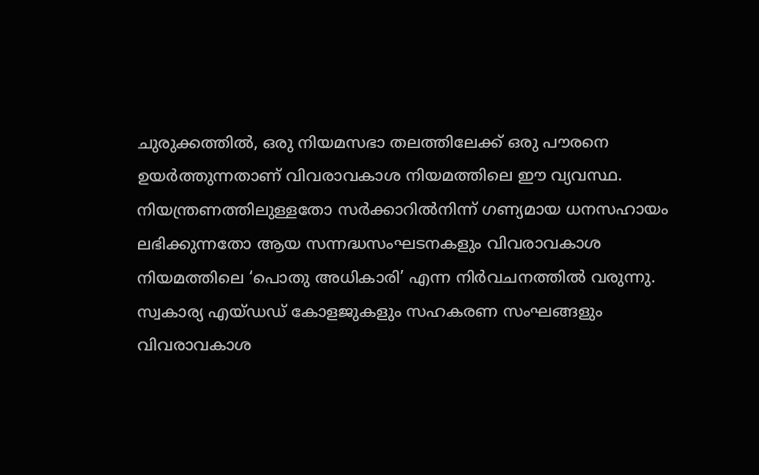ചുരുക്കത്തില്‍, ഒരു നിയമസഭാ തലത്തിലേക്ക് ഒരു പൗരനെ ഉയര്‍ത്തുന്നതാണ് വിവരാവകാശ നിയമത്തിലെ ഈ വ്യവസ്ഥ.
നിയന്ത്രണത്തിലുള്ളതോ സര്‍ക്കാറില്‍നിന്ന് ഗണ്യമായ ധനസഹായം ലഭിക്കുന്നതോ ആയ സന്നദ്ധസംഘടനകളും വിവരാവകാശ നിയമത്തിലെ ‘പൊതു അധികാരി’ എന്ന നിര്‍വചനത്തില്‍ വരുന്നു. സ്വകാര്യ എയ്ഡഡ് കോളജുകളും സഹകരണ സംഘങ്ങളും വിവരാവകാശ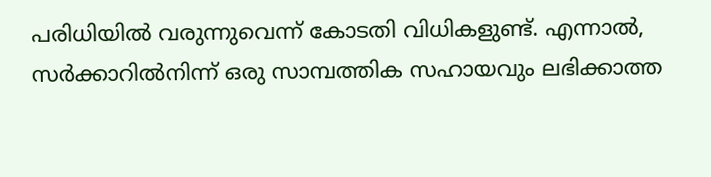പരിധിയില്‍ വരുന്നുവെന്ന് കോടതി വിധികളുണ്ട്. എന്നാല്‍, സര്‍ക്കാറില്‍നിന്ന് ഒരു സാമ്പത്തിക സഹായവും ലഭിക്കാത്ത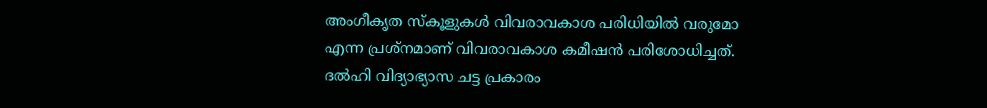അംഗീകൃത സ്കൂളുകള്‍ വിവരാവകാശ പരിധിയില്‍ വരുമോ എന്ന പ്രശ്നമാണ് വിവരാവകാശ കമീഷന്‍ പരിശോധിച്ചത്. ദല്‍ഹി വിദ്യാഭ്യാസ ചട്ട പ്രകാരം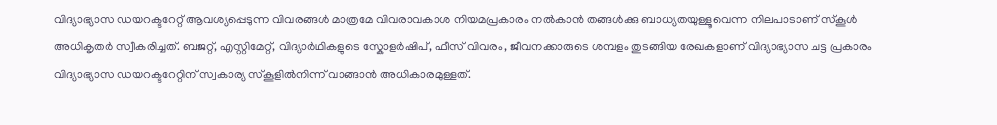വിദ്യാഭ്യാസ ഡയറക്ടറേറ്റ് ആവശ്യപ്പെടുന്ന വിവരങ്ങള്‍ മാത്രമേ വിവരാവകാശ നിയമപ്രകാരം നല്‍കാന്‍ തങ്ങള്‍ക്കു ബാധ്യതയുള്ളൂവെന്ന നിലപാടാണ് സ്കൂള്‍ അധികൃതര്‍ സ്വീകരിച്ചത്. ബജറ്റ്, എസ്റ്റിമേറ്റ്, വിദ്യാര്‍ഥികളുടെ സ്കോളര്‍ഷിപ്, ഫീസ് വിവരം, ജീവനക്കാരുടെ ശമ്പളം തുടങ്ങിയ രേഖകളാണ് വിദ്യാഭ്യാസ ചട്ട പ്രകാരം വിദ്യാഭ്യാസ ഡയറക്ടറേറ്റിന് സ്വകാര്യ സ്കൂളില്‍നിന്ന് വാങ്ങാന്‍ അധികാരമുള്ളത്.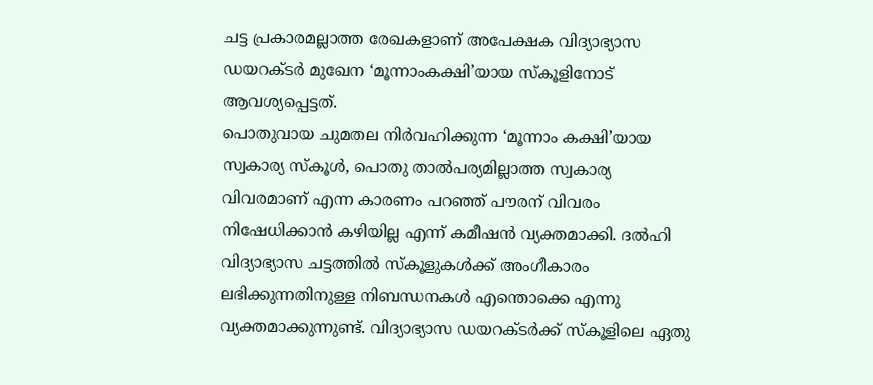ചട്ട പ്രകാരമല്ലാത്ത രേഖകളാണ് അപേക്ഷക വിദ്യാഭ്യാസ ഡയറക്ടര്‍ മുഖേന ‘മൂന്നാംകക്ഷി’യായ സ്കൂളിനോട് ആവശ്യപ്പെട്ടത്.
പൊതുവായ ചുമതല നിര്‍വഹിക്കുന്ന ‘മൂന്നാം കക്ഷി’യായ സ്വകാര്യ സ്കൂള്‍, പൊതു താല്‍പര്യമില്ലാത്ത സ്വകാര്യ വിവരമാണ് എന്ന കാരണം പറഞ്ഞ് പൗരന് വിവരം നിഷേധിക്കാന്‍ കഴിയില്ല എന്ന് കമീഷന്‍ വ്യക്തമാക്കി. ദല്‍ഹി വിദ്യാഭ്യാസ ചട്ടത്തില്‍ സ്കൂളുകള്‍ക്ക് അംഗീകാരം ലഭിക്കുന്നതിനുള്ള നിബന്ധനകള്‍ എന്തൊക്കെ എന്നു വ്യക്തമാക്കുന്നുണ്ട്. വിദ്യാഭ്യാസ ഡയറക്ടര്‍ക്ക് സ്കൂളിലെ ഏതു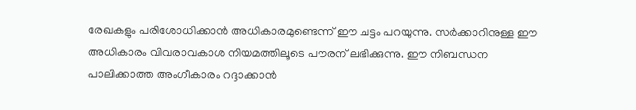രേഖകളും പരിശോധിക്കാന്‍ അധികാരമുണ്ടെന്ന് ഈ ചട്ടം പറയുന്നു. സര്‍ക്കാറിനുള്ള ഈ അധികാരം വിവരാവകാശ നിയമത്തിലൂടെ പൗരന് ലഭിക്കുന്നു. ഈ നിബന്ധന പാലിക്കാത്ത അംഗീകാരം റദ്ദാക്കാന്‍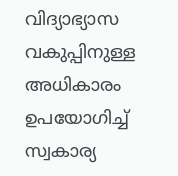വിദ്യാഭ്യാസ വകുപ്പിനുള്ള അധികാരം ഉപയോഗിച്ച് സ്വകാര്യ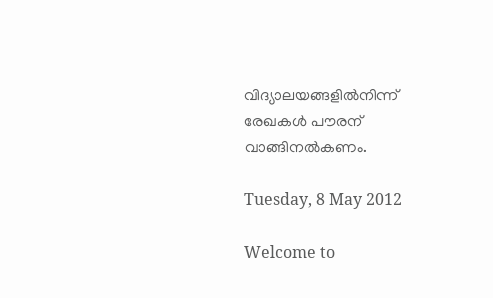വിദ്യാലയങ്ങളില്‍നിന്ന് രേഖകള്‍ പൗരന് വാങ്ങിനല്‍കണം.

Tuesday, 8 May 2012

Welcome to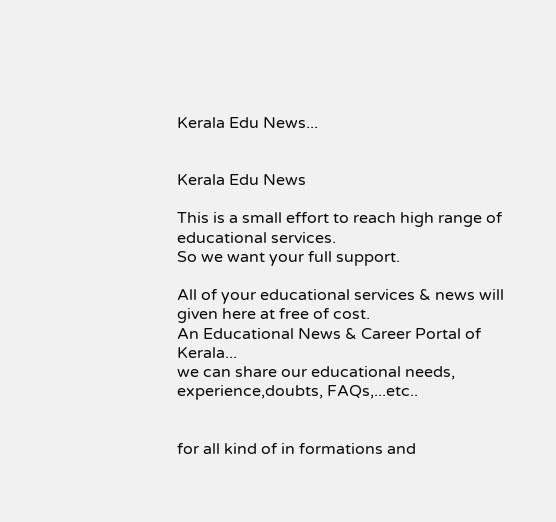Kerala Edu News...


Kerala Edu News

This is a small effort to reach high range of educational services.
So we want your full support.

All of your educational services & news will given here at free of cost.
An Educational News & Career Portal of Kerala...
we can share our educational needs, experience,doubts, FAQs,...etc..


for all kind of in formations and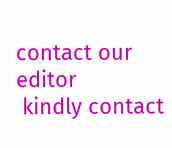contact our editor
 kindly contact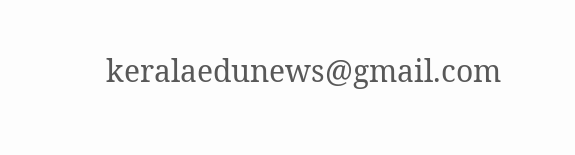keralaedunews@gmail.com